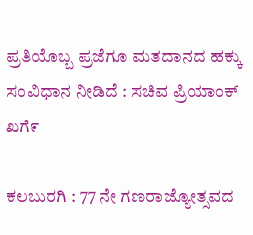ಪ್ರತಿಯೊಬ್ಬ ಪ್ರಜೆಗೂ ಮತದಾನದ ಹಕ್ಕು ಸಂವಿಧಾನ ನೀಡಿದೆ : ಸಚಿವ ಪ್ರಿಯಾಂಕ್‌ ಖಗೆ೯

ಕಲಬುರಗಿ : 77 ನೇ ಗಣರಾಜ್ಯೋತ್ಸವದ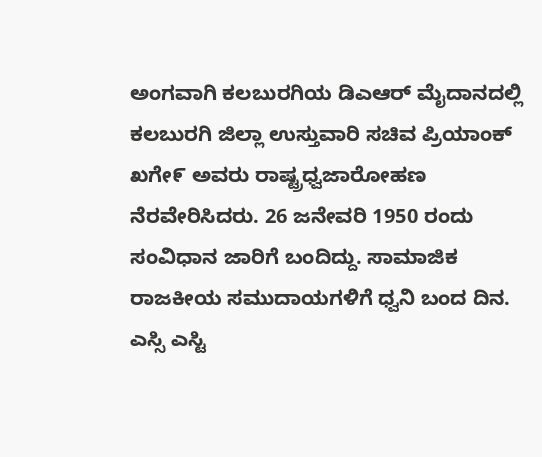ಅಂಗವಾಗಿ ಕಲಬುರಗಿಯ ಡಿಎಆರ್ ಮೈದಾನದಲ್ಲಿ ಕಲಬುರಗಿ ಜಿಲ್ಲಾ ಉಸ್ತುವಾರಿ ಸಚಿವ ಪ್ರಿಯಾಂಕ್‌ ಖಗೇ೯ ಅವರು ರಾಷ್ಟ್ರಧ್ವಜಾರೋಹಣ‌ ನೆರವೇರಿಸಿದರು. 26 ಜನೇವರಿ 1950 ರಂದು ಸಂವಿಧಾನ ಜಾರಿಗೆ ಬಂದಿದ್ದು. ಸಾಮಾಜಿಕ ರಾಜಕೀಯ ಸಮುದಾಯಗಳಿಗೆ ಧ್ವನಿ ಬಂದ‌ ದಿನ. ಎಸ್ಸಿ ಎಸ್ಟಿ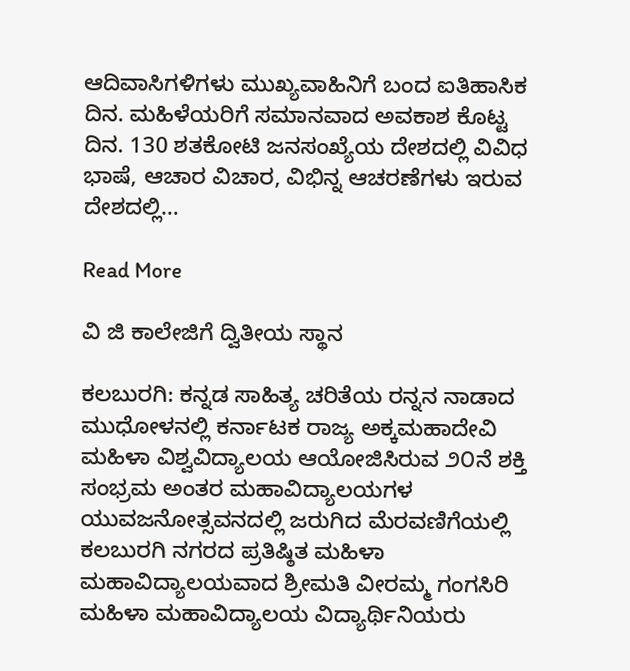ಆದಿವಾಸಿಗಳಿಗಳು ಮುಖ್ಯವಾಹಿನಿಗೆ ಬಂದ ಐತಿಹಾಸಿಕ ದಿನ. ಮಹಿಳೆಯರಿಗೆ ಸಮಾನವಾದ ಅವಕಾಶ ಕೊಟ್ಟ ದಿನ. 130 ಶತಕೋಟಿ ಜನಸಂಖ್ಯೆಯ ದೇಶದಲ್ಲಿ ವಿವಿಧ ಭಾಷೆ, ಆಚಾರ ವಿಚಾರ, ವಿಭಿನ್ನ ಆಚರಣೆಗಳು ಇರುವ ದೇಶದಲ್ಲಿ…

Read More

ವಿ ಜಿ ಕಾಲೇಜಿಗೆ ದ್ವಿತೀಯ ಸ್ಥಾನ

ಕಲಬುರಗಿ: ಕನ್ನಡ ಸಾಹಿತ್ಯ ಚರಿತೆಯ ರನ್ನನ ನಾಡಾದ ಮುಧೋಳನಲ್ಲಿ ಕರ್ನಾಟಕ ರಾಜ್ಯ ಅಕ್ಕಮಹಾದೇವಿ ಮಹಿಳಾ ವಿಶ್ವವಿದ್ಯಾಲಯ ಆಯೋಜಿಸಿರುವ ೨೦ನೆ ಶಕ್ತಿ ಸಂಭ್ರಮ ಅಂತರ ಮಹಾವಿದ್ಯಾಲಯಗಳ ಯುವಜನೋತ್ಸವನದಲ್ಲಿ ಜರುಗಿದ ಮೆರವಣಿಗೆಯಲ್ಲಿ ಕಲಬುರಗಿ ನಗರದ ಪ್ರತಿಷ್ಠಿತ ಮಹಿಳಾ ಮಹಾವಿದ್ಯಾಲಯವಾದ ಶ್ರೀಮತಿ ವೀರಮ್ಮ ಗಂಗಸಿರಿ ಮಹಿಳಾ ಮಹಾವಿದ್ಯಾಲಯ ವಿದ್ಯಾರ್ಥಿನಿಯರು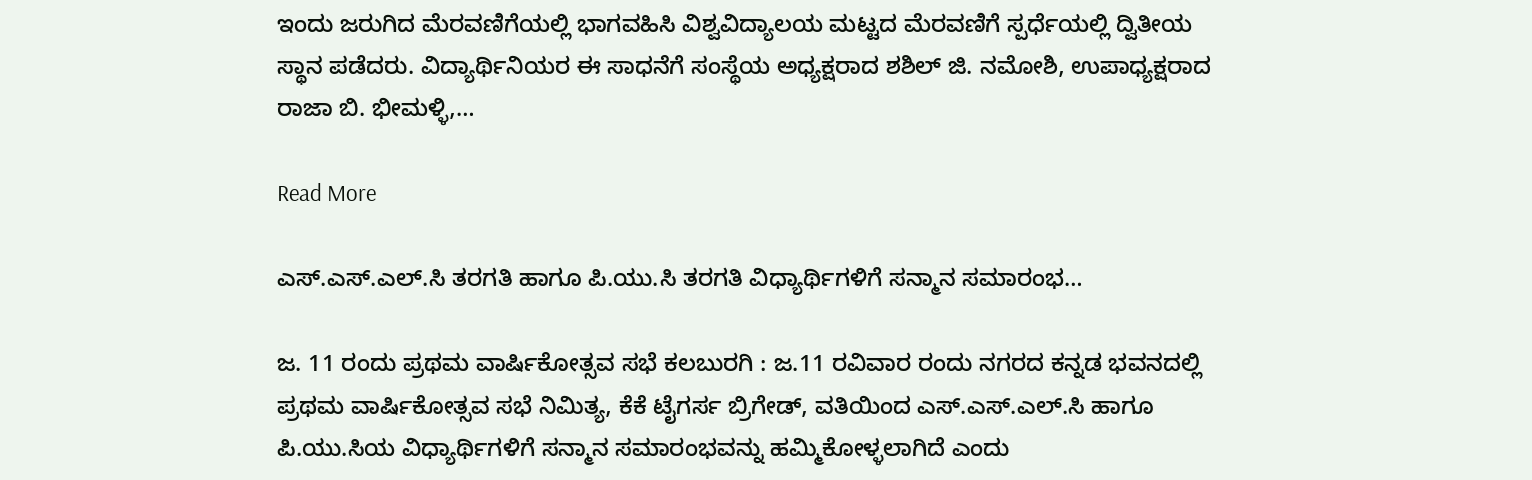ಇಂದು ಜರುಗಿದ ಮೆರವಣಿಗೆಯಲ್ಲಿ ಭಾಗವಹಿಸಿ ವಿಶ್ವವಿದ್ಯಾಲಯ ಮಟ್ಟದ ಮೆರವಣಿಗೆ ಸ್ಪರ್ಧೆಯಲ್ಲಿ ದ್ವಿತೀಯ ಸ್ಥಾನ ಪಡೆದರು. ವಿದ್ಯಾರ್ಥಿನಿಯರ ಈ ಸಾಧನೆಗೆ ಸಂಸ್ಥೆಯ ಅಧ್ಯಕ್ಷರಾದ ಶಶಿಲ್ ಜಿ. ನಮೋಶಿ, ಉಪಾಧ್ಯಕ್ಷರಾದ ರಾಜಾ ಬಿ. ಭೀಮಳ್ಳಿ,…

Read More

ಎಸ್.ಎಸ್.ಎಲ್.ಸಿ ತರಗತಿ ಹಾಗೂ ಪಿ.ಯು.ಸಿ ತರಗತಿ ವಿಧ್ಯಾರ್ಥಿಗಳಿಗೆ ಸನ್ಮಾನ ಸಮಾರಂಭ…

ಜ. 11 ರಂದು ಪ್ರಥಮ ವಾರ್ಷಿಕೋತ್ಸವ ಸಭೆ ಕಲಬುರಗಿ : ಜ.11 ರವಿವಾರ ರಂದು ನಗರದ ಕನ್ನಡ ಭವನದಲ್ಲಿ ಪ್ರಥಮ ವಾರ್ಷಿಕೋತ್ಸವ ಸಭೆ ನಿಮಿತ್ಯ, ಕೆಕೆ ಟೈಗರ್ಸ ಬ್ರಿಗೇಡ್, ವತಿಯಿಂದ ಎಸ್.ಎಸ್.ಎಲ್.ಸಿ ಹಾಗೂ ಪಿ.ಯು.ಸಿಯ ವಿಧ್ಯಾರ್ಥಿಗಳಿಗೆ ಸನ್ಮಾನ ಸಮಾರಂಭವನ್ನು ಹಮ್ಮಿಕೋಳ್ಳಲಾಗಿದೆ ಎಂದು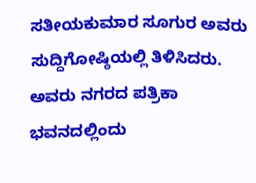ಸತೀಯಕುಮಾರ ಸೂಗುರ ಅವರು ಸುದ್ದಿಗೋಷ್ಠಿಯಲ್ಲಿ ತಿಳಿಸಿದರು. ಅವರು ನಗರದ ಪತ್ರಿಕಾ ಭವನದಲ್ಲಿಂದು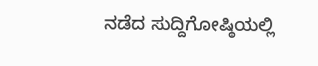ನಡೆದ ಸುದ್ದಿಗೋಷ್ಠಿಯಲ್ಲಿ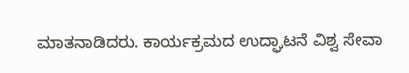ಮಾತನಾಡಿದರು. ಕಾರ್ಯಕ್ರಮದ ಉದ್ಘಾಟನೆ ವಿಶ್ವ ಸೇವಾ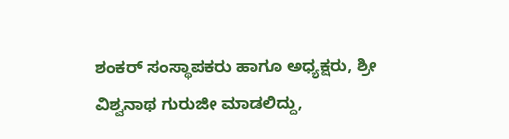ಶಂಕ‌ರ್ ಸಂಸ್ಥಾಪಕರು ಹಾಗೂ ಅಧ್ಯಕ್ಷರು, ಶ್ರೀ ವಿಶ್ವನಾಥ ಗುರುಜೀ ಮಾಡಲಿದ್ದು,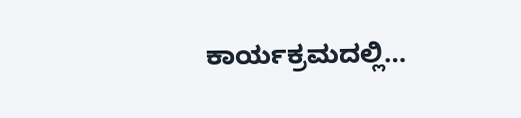ಕಾರ್ಯಕ್ರಮದಲ್ಲಿ…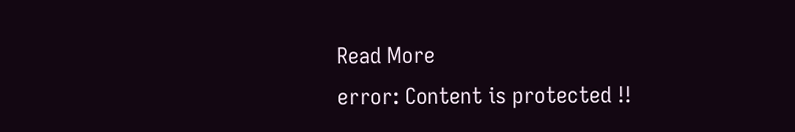Read More
error: Content is protected !!